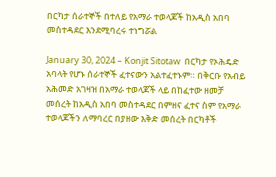በርካታ ሰራተኞች በተለይ የአማራ ተወላጆች ከአዲስ አበባ መስተዳደር እንደሚባረሩ ተነግሯል

January 30, 2024 – Konjit Sitotaw  በርካታ የኦሕዴድ አባላት የሆኑ ሰራተኞች ፈተናውን አልተፈተኑም። በቅርቡ የአብይ አሕመድ አገዛዝ በአማራ ተወላጆች ላይ በከፈተው ዘመቻ መሰረት ከአዲስ አበባ መስተዳደር በምዘና ፈተና ስም የአማራ ተወላጆችን ለማባረር በያዘው እቅድ መሰረት በርካቶች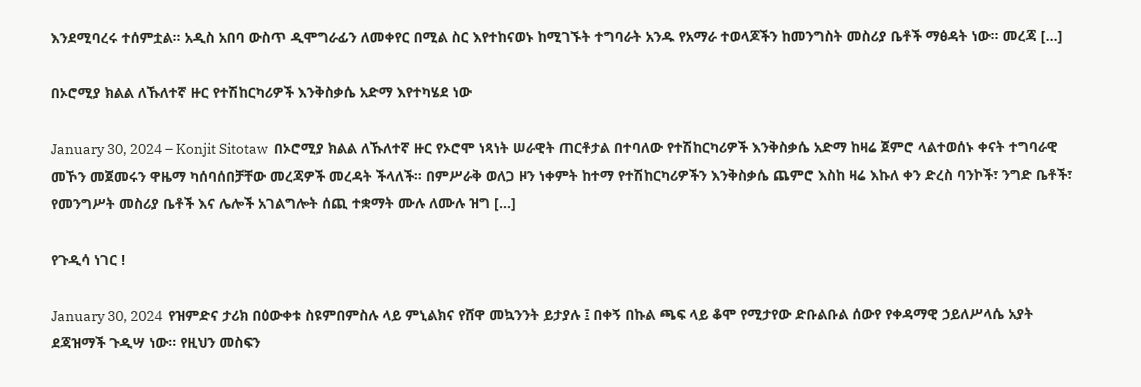እንደሚባረሩ ተሰምቷል። አዲስ አበባ ውስጥ ዲሞግራፊን ለመቀየር በሚል ስር እየተከናወኑ ከሚገኙት ተግባራት አንዱ የአማራ ተወላጆችን ከመንግስት መስሪያ ቤቶች ማፅዳት ነው። መረጃ […]

በኦሮሚያ ክልል ለኹለተኛ ዙር የተሽከርካሪዎች እንቅስቃሴ አድማ እየተካሄደ ነው

January 30, 2024 – Konjit Sitotaw  በኦሮሚያ ክልል ለኹለተኛ ዙር የኦሮሞ ነጻነት ሠራዊት ጠርቶታል በተባለው የተሽከርካሪዎች እንቅስቃሴ አድማ ከዛሬ ጀምሮ ላልተወሰኑ ቀናት ተግባራዊ መኾን መጀመሩን ዋዜማ ካሰባሰበቻቸው መረጃዎች መረዳት ችላለች። በምሥራቅ ወለጋ ዞን ነቀምት ከተማ የተሽከርካሪዎችን እንቅስቃሴ ጨምሮ እስከ ዛሬ እኩለ ቀን ድረስ ባንኮች፣ ንግድ ቤቶች፣ የመንግሥት መስሪያ ቤቶች እና ሌሎች አገልግሎት ሰጪ ተቋማት ሙሉ ለሙሉ ዝግ […]

የጉዲሳ ነገር !

January 30, 2024  የዝምድና ታሪክ በዕውቀቱ ስዩምበምስሉ ላይ ምኒልክና የሸዋ መኳንንት ይታያሉ ፤ በቀኝ በኩል ጫፍ ላይ ቆሞ የሚታየው ድቡልቡል ሰውየ የቀዳማዊ ኃይለሥላሴ አያት ደጃዝማች ጉዲሣ ነው፡፡ የዚህን መስፍን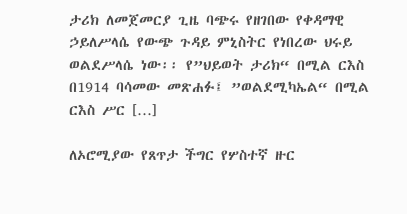ታሪክ ለመጀመርያ ጊዜ ባጭሩ የዘገበው የቀዳማዊ ኃይለሥላሴ የውጭ ጉዳይ ምኒስትር የነበረው ህሩይ ወልደሥላሴ ነው፡፡ የ”ህይወት ታሪክ“ በሚል ርእስ በ1914 ባሳመው መጽሐፉ፤ ”ወልደሚካኤል“ በሚል ርእስ ሥር […]

ለኦሮሚያው የጸጥታ ችግር የሦስተኛ ዙር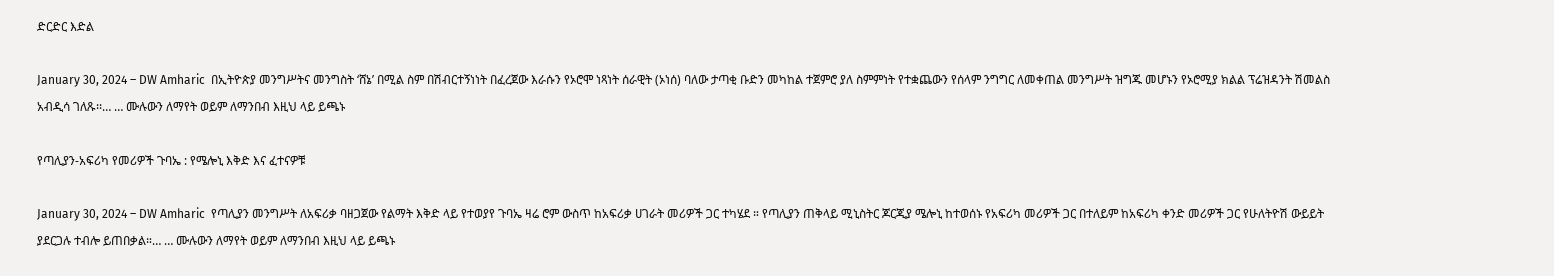ድርድር እድል

January 30, 2024 – DW Amharic  በኢትዮጵያ መንግሥትና መንግስት ‘ሸኔ’ በሚል ስም በሽብርተኝነነት በፈረጀው እራሱን የኦሮሞ ነጻነት ሰራዊት (ኦነሰ) ባለው ታጣቂ ቡድን መካከል ተጀምሮ ያለ ስምምነት የተቋጨውን የሰላም ንግግር ለመቀጠል መንግሥት ዝግጁ መሆኑን የኦሮሚያ ክልል ፕሬዝዳንት ሽመልስ አብዲሳ ገለጹ፡፡… … ሙሉውን ለማየት ወይም ለማንበብ እዚህ ላይ ይጫኑ

የጣሊያን-አፍሪካ የመሪዎች ጉባኤ : የሜሎኒ እቅድ እና ፈተናዎቹ

January 30, 2024 – DW Amharic  የጣሊያን መንግሥት ለአፍሪቃ ባዘጋጀው የልማት እቅድ ላይ የተወያየ ጉባኤ ዛሬ ሮም ውስጥ ከአፍሪቃ ሀገራት መሪዎች ጋር ተካሄደ ። የጣሊያን ጠቅላይ ሚኒስትር ጆርጂያ ሜሎኒ ከተወሰኑ የአፍሪካ መሪዎች ጋር በተለይም ከአፍሪካ ቀንድ መሪዎች ጋር የሁለትዮሽ ውይይት ያደርጋሉ ተብሎ ይጠበቃል።… … ሙሉውን ለማየት ወይም ለማንበብ እዚህ ላይ ይጫኑ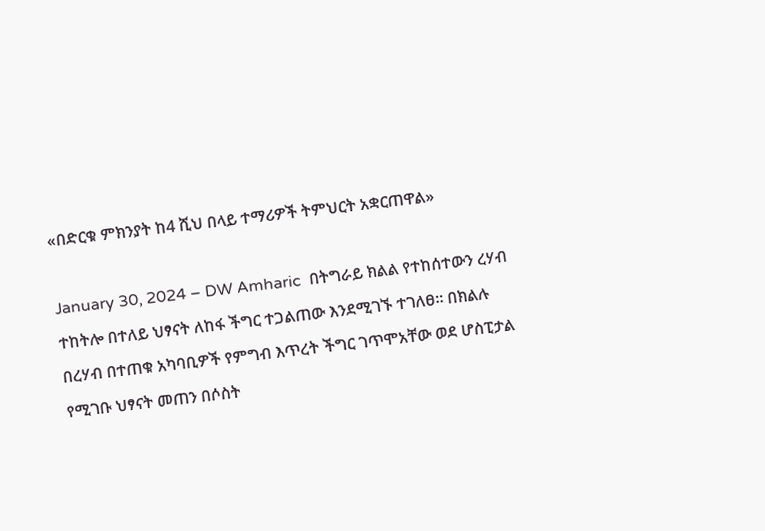«በድርቁ ምክንያት ከ4 ሺህ በላይ ተማሪዎች ትምህርት አቋርጠዋል»

January 30, 2024 – DW Amharic  በትግራይ ክልል የተከሰተውን ረሃብ ተከትሎ በተለይ ህፃናት ለከፋ ችግር ተጋልጠው እንደሚገኙ ተገለፀ። በክልሉ በረሃብ በተጠቁ አካባቢዎች የምግብ እጥረት ችግር ገጥሞአቸው ወደ ሆስፒታል የሚገቡ ህፃናት መጠን በሶስት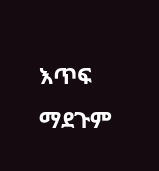እጥፍ ማደጉም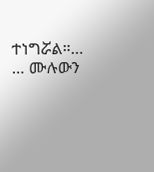ተነግሯል።… … ሙሉውን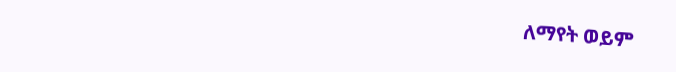ለማየት ወይም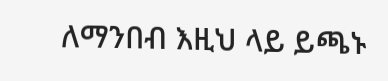ለማንበብ እዚህ ላይ ይጫኑ